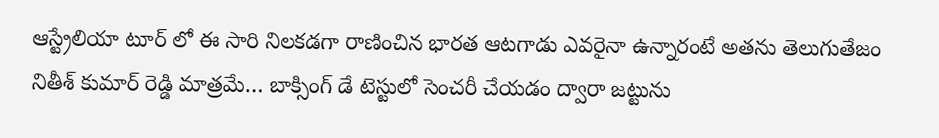ఆస్ట్రేలియా టూర్ లో ఈ సారి నిలకడగా రాణించిన భారత ఆటగాడు ఎవరైనా ఉన్నారంటే అతను తెలుగుతేజం నితీశ్ కుమార్ రెడ్డి మాత్రమే… బాక్సింగ్ డే టెస్టులో సెంచరీ చేయడం ద్వారా జట్టును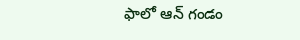ఫాలో ఆన్ గండం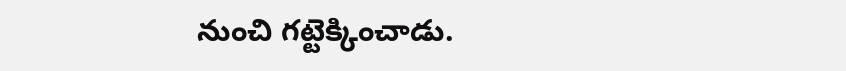నుంచి గట్టెక్కించాడు.